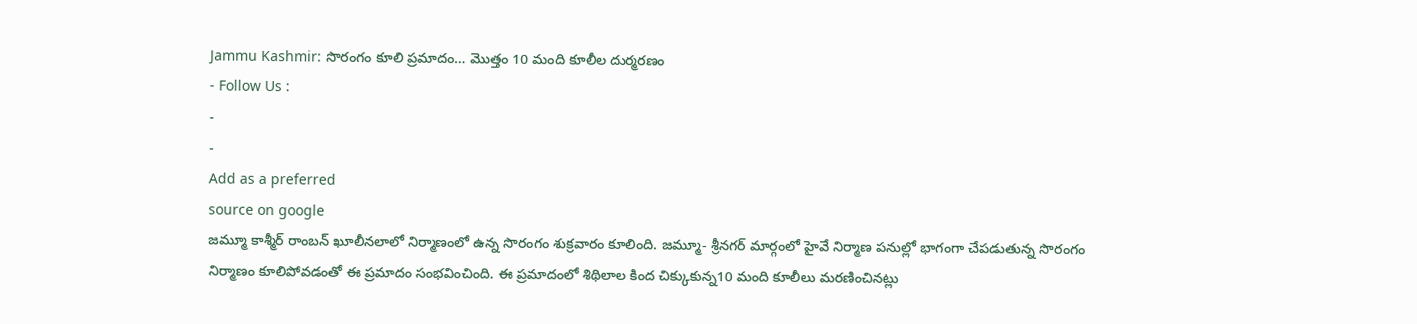Jammu Kashmir: సొరంగం కూలి ప్రమాదం… మొత్తం 10 మంది కూలీల దుర్మరణం
- Follow Us :
-
-
Add as a preferred
source on google
జమ్మూ కాశ్మీర్ రాంబన్ ఖూలీనలాలో నిర్మాణంలో ఉన్న సొరంగం శుక్రవారం కూలింది. జమ్మూ- శ్రీనగర్ మార్గంలో హైవే నిర్మాణ పనుల్లో భాగంగా చేపడుతున్న సొరంగం నిర్మాణం కూలిపోవడంతో ఈ ప్రమాదం సంభవించింది. ఈ ప్రమాదంలో శిథిలాల కింద చిక్కుకున్న10 మంది కూలీలు మరణించినట్లు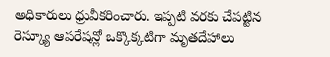అధికారులు ధ్రువీకరించారు. ఇప్పటి వరకు చేపట్టిన రెస్క్యూ ఆపరేషన్లో ఒక్కొక్కటిగా మృతదేహాలు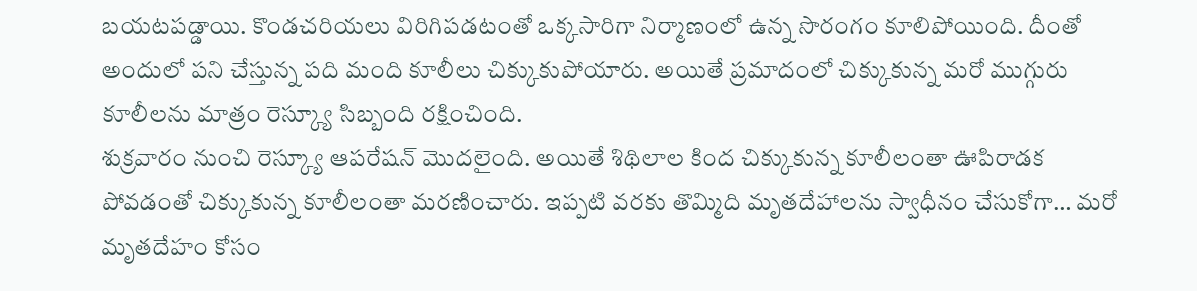బయటపడ్డాయి. కొండచరియలు విరిగిపడటంతో ఒక్కసారిగా నిర్మాణంలో ఉన్న సొరంగం కూలిపోయింది. దీంతో అందులో పని చేస్తున్న పది మంది కూలీలు చిక్కుకుపోయారు. అయితే ప్రమాదంలో చిక్కుకున్న మరో ముగ్గురు కూలీలను మాత్రం రెస్క్యూ సిబ్బంది రక్షించింది.
శుక్రవారం నుంచి రెస్క్యూ ఆపరేషన్ మొదలైంది. అయితే శిథిలాల కింద చిక్కుకున్న కూలీలంతా ఊపిరాడక పోవడంతో చిక్కుకున్న కూలీలంతా మరణించారు. ఇప్పటి వరకు తొమ్మిది మృతదేహాలను స్వాధీనం చేసుకోగా… మరో మృతదేహం కోసం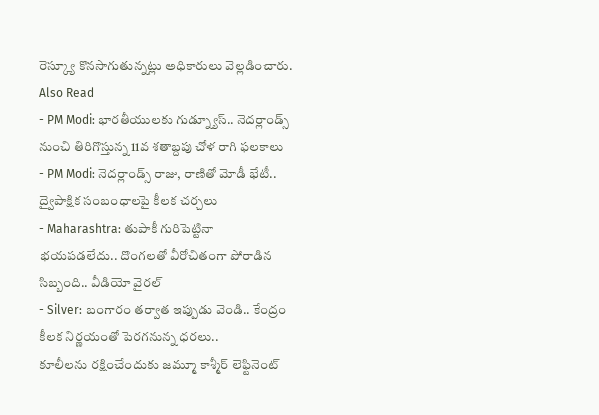రెస్క్యూ కొనసాగుతున్నట్లు అధికారులు వెల్లడించారు.
Also Read
- PM Modi: భారతీయులకు గుడ్న్యూస్.. నెదర్లాండ్స్ నుంచి తిరిగొస్తున్న 11వ శతాబ్దపు చోళ రాగి ఫలకాలు
- PM Modi: నెదర్లాండ్స్ రాజు, రాణితో మోడీ భేటీ.. ద్వైపాక్షిక సంబంధాలపై కీలక చర్చలు
- Maharashtra: తుపాకీ గురిపెట్టినా భయపడలేదు.. దొంగలతో వీరోచితంగా పోరాడిన సిబ్బంది.. వీడియో వైరల్
- Silver: బంగారం తర్వాత ఇప్పుడు వెండి.. కేంద్రం కీలక నిర్ణయంతో పెరగనున్న ధరలు..
కూలీలను రక్షించేందుకు జమ్మూ కాశ్మీర్ లెఫ్టినెంట్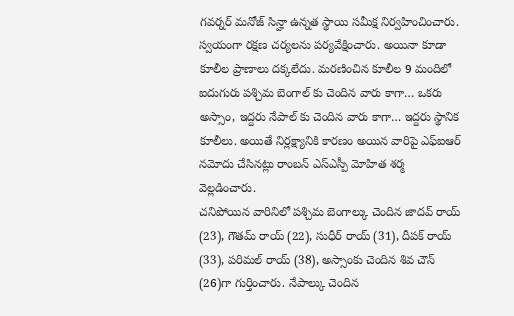గవర్నర్ మనోజ్ సిన్హా ఉన్నత స్థాయి సమీక్ష నిర్వహించించారు. స్వయంగా రక్షణ చర్యలను పర్యవేక్షించారు. అయినా కూడా కూలీల ప్రాణాలు దక్కలేదు. మరణించిన కూలీల 9 మందిలో ఐదుగురు పశ్చిమ బెంగాల్ కు చెందిన వారు కాగా… ఒకరు అస్సాం, ఇద్దరు నేపాల్ కు చెందిన వారు కాగా… ఇద్దరు స్థానిక కూలీలు. అయితే నిర్లక్ష్యానికి కారణం అయిన వారిపై ఎఫ్ఐఆర్ నమోదు చేసినట్లు రాంబన్ ఎస్ఎస్పీ మోహిత శర్మ వెల్లడించారు.
చనిపోయిన వారినిలో పశ్చిమ బెంగాల్కు చెందిన జాదవ్ రాయ్ (23), గౌతమ్ రాయ్ (22), సుధీర్ రాయ్ (31), దీపక్ రాయ్ (33), పరిమల్ రాయ్ (38), అస్సాంకు చెందిన శివ చౌన్ (26)గా గుర్తించారు. నేపాల్కు చెందిన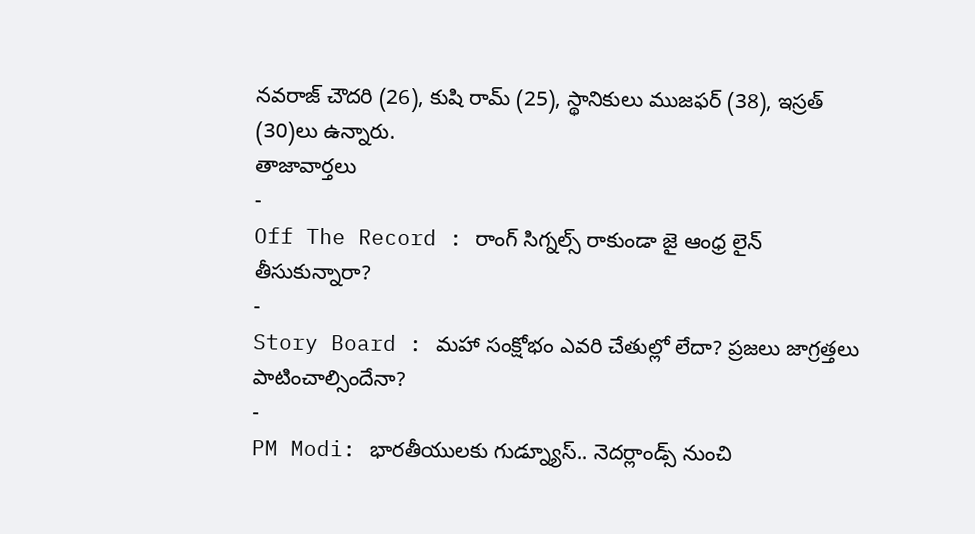నవరాజ్ చౌదరి (26), కుషి రామ్ (25), స్థానికులు ముజఫర్ (38), ఇస్రత్ (30)లు ఉన్నారు.
తాజావార్తలు
-
Off The Record : రాంగ్ సిగ్నల్స్ రాకుండా జై ఆంధ్ర లైన్ తీసుకున్నారా?
-
Story Board : మహా సంక్షోభం ఎవరి చేతుల్లో లేదా? ప్రజలు జాగ్రత్తలు పాటించాల్సిందేనా?
-
PM Modi: భారతీయులకు గుడ్న్యూస్.. నెదర్లాండ్స్ నుంచి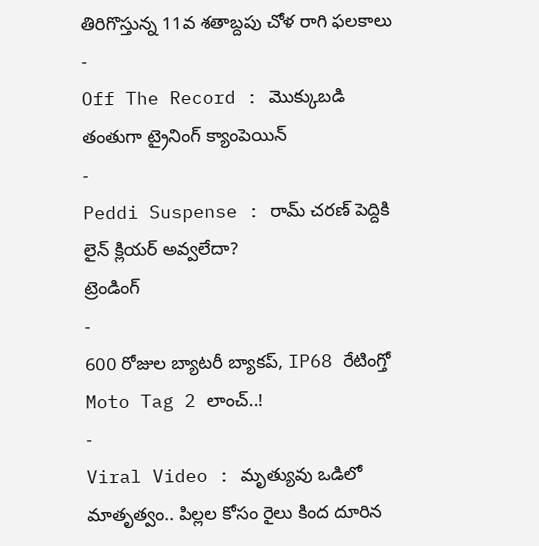తిరిగొస్తున్న 11వ శతాబ్దపు చోళ రాగి ఫలకాలు
-
Off The Record : మొక్కుబడి తంతుగా ట్రైనింగ్ క్యాంపెయిన్
-
Peddi Suspense : రామ్ చరణ్ పెద్దికి లైన్ క్లియర్ అవ్వలేదా?
ట్రెండింగ్
-
600 రోజుల బ్యాటరీ బ్యాకప్, IP68 రేటింగ్తో Moto Tag 2 లాంచ్..!
-
Viral Video : మృత్యువు ఒడిలో మాతృత్వం.. పిల్లల కోసం రైలు కింద దూరిన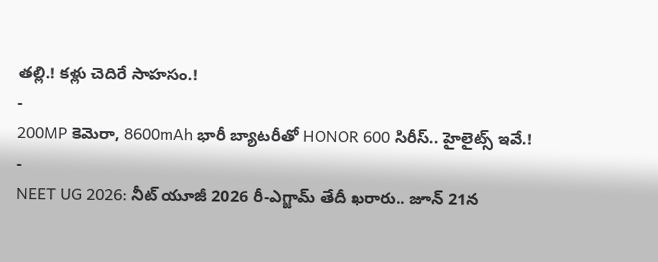తల్లి.! కళ్లు చెదిరే సాహసం.!
-
200MP కెమెరా, 8600mAh భారీ బ్యాటరీతో HONOR 600 సిరీస్.. హైలైట్స్ ఇవే.!
-
NEET UG 2026: నీట్ యూజీ 2026 రీ-ఎగ్జామ్ తేదీ ఖరారు.. జూన్ 21న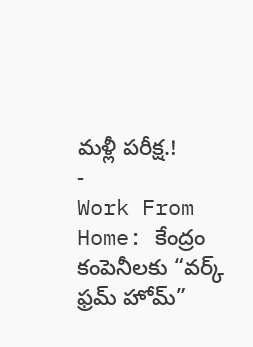మళ్లీ పరీక్ష.!
-
Work From Home: కేంద్రం కంపెనీలకు “వర్క్ ఫ్రమ్ హోమ్”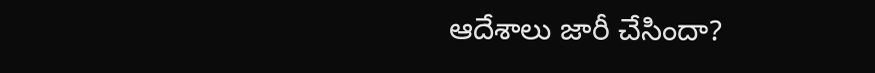ఆదేశాలు జారీ చేసిందా?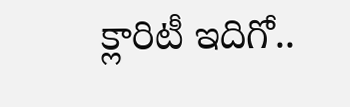క్లారిటీ ఇదిగో..